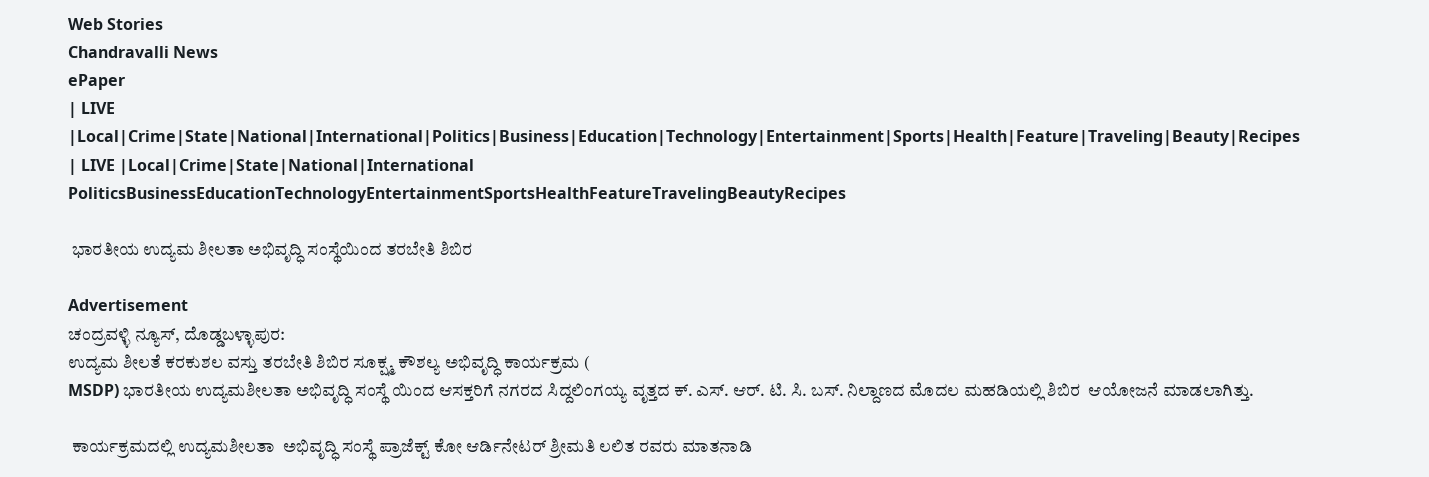Web Stories
Chandravalli News
ePaper
| LIVE |Local|Crime|State|National|International|Politics|Business|Education|Technology|Entertainment|Sports|Health|Feature|Traveling|Beauty|Recipes
| LIVE |Local|Crime|State|National|International
PoliticsBusinessEducationTechnologyEntertainmentSportsHealthFeatureTravelingBeautyRecipes

 ಭಾರತೀಯ ಉದ್ಯಮ ಶೀಲತಾ ಅಭಿವೃದ್ಧಿ ಸಂಸ್ಥೆಯಿಂದ ತರಬೇತಿ ಶಿಬಿರ

Advertisement
ಚಂದ್ರವಳ್ಳಿ ನ್ಯೂಸ್, ದೊಡ್ಡಬಳ್ಳಾಪುರ:
ಉದ್ಯಮ ಶೀಲತೆ ಕರಕುಶಲ ವಸ್ತು ತರಬೇತಿ ಶಿಬಿರ ಸೂಕ್ಷ್ಮ ಕೌಶಲ್ಯ ಅಭಿವೃದ್ಧಿ ಕಾರ್ಯಕ್ರಮ (
MSDP) ಭಾರತೀಯ ಉದ್ಯಮಶೀಲತಾ ಅಭಿವೃದ್ಧಿ ಸಂಸ್ಥೆ ಯಿಂದ ಆಸಕ್ತರಿಗೆ ನಗರದ ಸಿದ್ದಲಿಂಗಯ್ಯ ವೃತ್ತದ ಕ್. ಎಸ್. ಆರ್. ಟಿ. ಸಿ. ಬಸ್. ನಿಲ್ದಾಣದ ಮೊದಲ ಮಹಡಿಯಲ್ಲಿ ಶಿಬಿರ  ಆಯೋಜನೆ ಮಾಡಲಾಗಿತ್ತು.

 ಕಾರ್ಯಕ್ರಮದಲ್ಲಿ ಉದ್ಯಮಶೀಲತಾ  ಅಭಿವೃದ್ಧಿ ಸಂಸ್ಥೆ ಪ್ರಾಜೆಕ್ಟ್ ಕೋ ಆರ್ಡಿನೇಟರ್ ಶ್ರೀಮತಿ ಲಲಿತ ರವರು ಮಾತನಾಡಿ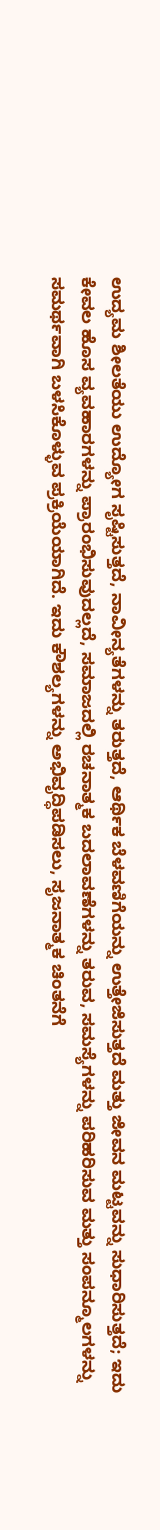ಉದ್ಯಮ ಶೀಲತೆಯು ಉದ್ಯೋಗ ಸೃಷ್ಟಿಸುತ್ತದೆ, ನಾವೀನ್ಯತೆಗಳನ್ನು ತರುತ್ತದೆ, ಆರ್ಥಿಕ ಬೆಳವಣಿಗೆಯನ್ನು ಉತ್ತೇಜಿಸುತ್ತದೆ ಮತ್ತು ಜೀವನ ಮಟ್ಟವನ್ನು ಸುಧಾರಿಸುತ್ತದೆ; ಇದು ಕೇವಲ ಹೊಸ ವ್ಯವಹಾರಗಳನ್ನು ಪ್ರಾರಂಭಿಸುವುದಲ್ಲದೆ, ಸಮಾಜದಲ್ಲಿ ರಚನಾತ್ಮಕ ಬದಲಾವಣೆಗಳನ್ನು ತರುವ, ಸಮಸ್ಯೆಗಳನ್ನು ಪರಿಹರಿಸುವ ಮತ್ತು ಸಂಪನ್ಮೂಲಗಳನ್ನು ಸಮರ್ಥವಾಗಿ ಬಳಸಿಕೊಳ್ಳುವ ಪ್ರಕ್ರಿಯೆಯಾಗಿದೆ. ಇದು ಕೌಶಲ್ಯಗಳನ್ನು ಅಭಿವೃದ್ಧಿಪಡಿಸಲು, ಸೃಜನಾತ್ಮಕ ಚಿಂತನೆಗೆ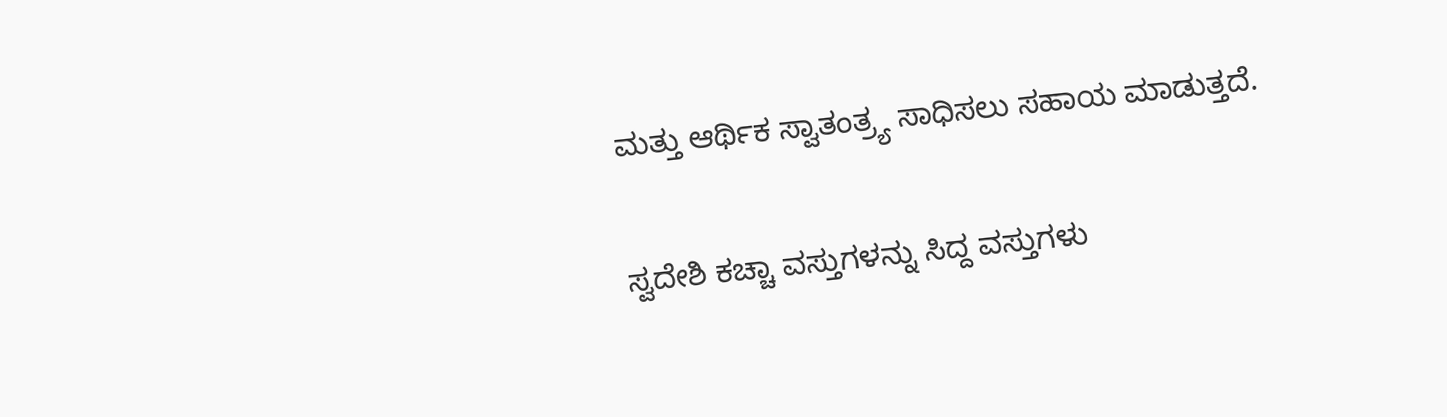ಮತ್ತು ಆರ್ಥಿಕ ಸ್ವಾತಂತ್ರ್ಯ ಸಾಧಿಸಲು ಸಹಾಯ ಮಾಡುತ್ತದೆ.

ಸ್ವದೇಶಿ ಕಚ್ಚಾ ವಸ್ತುಗಳನ್ನು ಸಿದ್ದ ವಸ್ತುಗಳು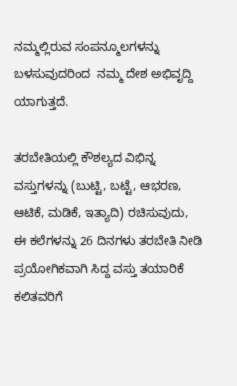ನಮ್ಮಲ್ಲಿರುವ ಸಂಪನ್ಮೂಲಗಳನ್ನು ಬಳಸುವುದರಿಂದ  ನಮ್ಮ ದೇಶ ಅಭಿವೃದ್ದಿ ಯಾಗುತ್ತದೆ.

ತರಬೇತಿಯಲ್ಲಿ ಕೌಶಲ್ಯದ ವಿಭಿನ್ನ ವಸ್ತುಗಳನ್ನು (ಬುಟ್ಟಿ, ಬಟ್ಟೆ, ಆಭರಣ, ಆಟಿಕೆ, ಮಡಿಕೆ, ಇತ್ಯಾದಿ) ರಚಿಸುವುದು,    ಈ ಕಲೆಗಳನ್ನು 26 ದಿನಗಳು ತರಬೇತಿ ನೀಡಿ ಪ್ರಯೋಗಿಕವಾಗಿ ಸಿದ್ದ ವಸ್ತು ತಯಾರಿಕೆ ಕಲಿತವರಿಗೆ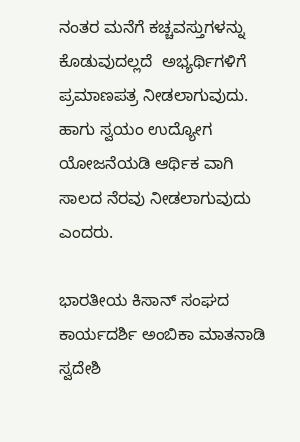ನಂತರ ಮನೆಗೆ ಕಚ್ಚವಸ್ತುಗಳನ್ನು ಕೊಡುವುದಲ್ಲದೆ  ಅಭ್ಯರ್ಥಿಗಳಿಗೆ  ಪ್ರಮಾಣಪತ್ರ ನೀಡಲಾಗುವುದು. ಹಾಗು ಸ್ವಯಂ ಉದ್ಯೋಗ ಯೋಜನೆಯಡಿ ಆರ್ಥಿಕ ವಾಗಿ ಸಾಲದ ನೆರವು ನೀಡಲಾಗುವುದು ಎಂದರು.

ಭಾರತೀಯ ಕಿಸಾನ್ ಸಂಘದ ಕಾರ್ಯದರ್ಶಿ ಅಂಬಿಕಾ ಮಾತನಾಡಿ ಸ್ವದೇಶಿ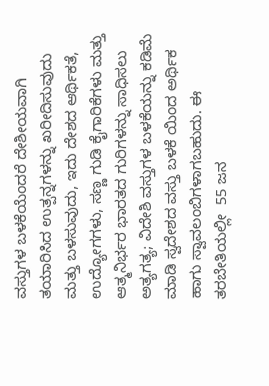ವಸ್ತುಗಳ ಬಳಕೆಯೆಂದರೆ ದೇಶೀಯವಾಗಿ ತಯಾರಿಸಿದ ಉತ್ಪನ್ನಗಳನ್ನು ಖರೀದಿಸುವುದು ಮತ್ತು ಬಳಸುವುದು, ಇದು ದೇಶದ ಆರ್ಥಿಕತೆ, ಉದ್ಯೋಗಗಳು, ಸಣ್ಣ ಗುಡಿ ಕೈಗಾರಿಕೆಗಳು ಮತ್ತು ಆತ್ಮನಿರ್ಭರ ಭಾರತದ ಗುರಿಗಳನ್ನು ಸಾಧಿಸಲು ಅತ್ಯಗತ್ಯ; ವಿದೇಶಿ ವಸ್ತುಗಳ ಬಳಕೆಯನ್ನು ಕಡಿಮೆ ಮಾಡಿ ಸ್ವದೇಶದ ವಸ್ತು ಬಳಕೆ ಯಿಂದ ಅರ್ಥಿಕ ಹಾಗು ಸ್ವಾವಲಂಬಿಗಳಾಗಬಹುದು. ಈ  ತರಬೇತಿಯಲ್ಲೀ  55 ಜನ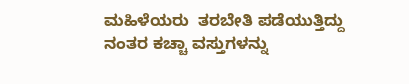ಮಹಿಳೆಯರು  ತರಬೇತಿ ಪಡೆಯುತ್ತಿದ್ದು ನಂತರ ಕಚ್ಚಾ ವಸ್ತುಗಳನ್ನು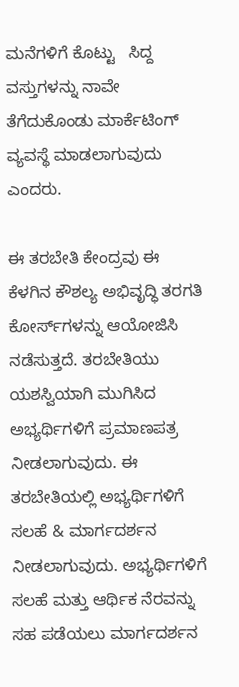ಮನೆಗಳಿಗೆ ಕೊಟ್ಟು   ಸಿದ್ದ ವಸ್ತುಗಳನ್ನು ನಾವೇ ತೆಗೆದುಕೊಂಡು ಮಾರ್ಕೆಟಿಂಗ್ ವ್ಯವಸ್ಥೆ ಮಾಡಲಾಗುವುದು ಎಂದರು.

ಈ ತರಬೇತಿ ಕೇಂದ್ರವು ಈ ಕೆಳಗಿನ ಕೌಶಲ್ಯ ಅಭಿವೃದ್ಧಿ ತರಗತಿ ಕೋರ್ಸ್‌ಗಳನ್ನು ಆಯೋಜಿಸಿ ನಡೆಸುತ್ತದೆ. ತರಬೇತಿಯು ಯಶಸ್ವಿಯಾಗಿ ಮುಗಿಸಿದ ಅಭ್ಯರ್ಥಿಗಳಿಗೆ ಪ್ರಮಾಣಪತ್ರ ನೀಡಲಾಗುವುದು. ಈ ತರಬೇತಿಯಲ್ಲಿ ಅಭ್ಯರ್ಥಿಗಳಿಗೆ ಸಲಹೆ & ಮಾರ್ಗದರ್ಶನ ನೀಡಲಾಗುವುದು. ಅಭ್ಯರ್ಥಿಗಳಿಗೆ ಸಲಹೆ ಮತ್ತು ಆರ್ಥಿಕ ನೆರವನ್ನು ಸಹ ಪಡೆಯಲು ಮಾರ್ಗದರ್ಶನ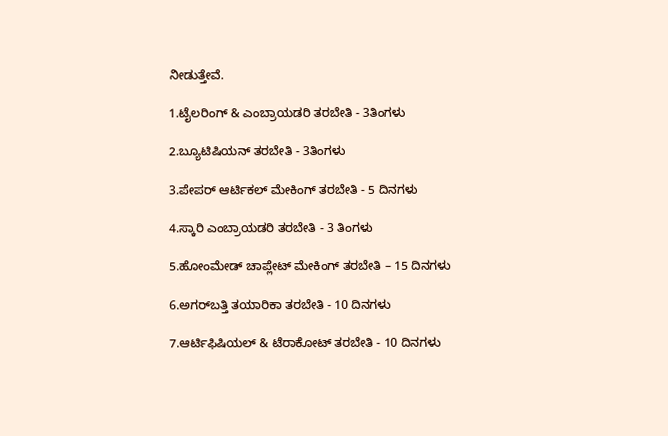ನೀಡುತ್ತೇವೆ.

1.ಟೈಲರಿಂಗ್ & ಎಂಬ್ರಾಯಡರಿ ತರಬೇತಿ - 3ತಿಂಗಳು

2.ಬ್ಯೂಟಿಷಿಯನ್ ತರಬೇತಿ - 3ತಿಂಗಳು

3.ಪೇಪರ್ ಆರ್ಟಿಕಲ್ ಮೇಕಿಂಗ್ ತರಬೇತಿ - 5 ದಿನಗಳು

4.ಸ್ಕಾರಿ ಎಂಬ್ರಾಯಡರಿ ತರಬೇತಿ - 3 ತಿಂಗಳು

5.ಹೋಂಮೇಡ್ ಚಾಪ್ಲೇಟ್ ಮೇಕಿಂಗ್ ತರಬೇತಿ – 15 ದಿನಗಳು

6.ಅಗರ್‌ಬತ್ತಿ ತಯಾರಿಕಾ ತರಬೇತಿ - 10 ದಿನಗಳು

7.ಆರ್ಟಿಫಿಷಿಯಲ್ & ಟೆರಾಕೋಟ್ ತರಬೇತಿ - 10 ದಿನಗಳು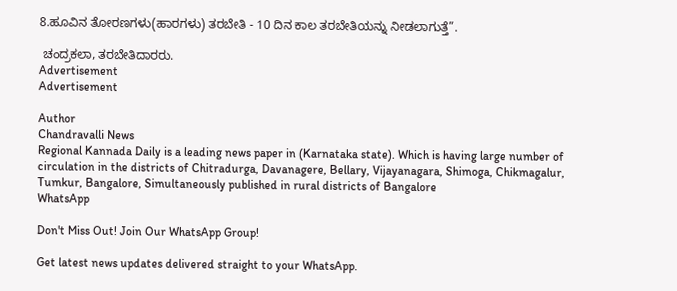8.ಹೂವಿನ ತೋರಣಗಳು(ಹಾರಗಳು) ತರಬೇತಿ - 10 ದಿನ ಕಾಲ ತರಬೇತಿಯನ್ನು ನೀಡಲಾಗುತ್ತೆ”.

 ಚಂದ್ರಕಲಾ, ತರಬೇತಿದಾರರು.
Advertisement
Advertisement

Author
Chandravalli News
Regional Kannada Daily is a leading news paper in (Karnataka state). Which is having large number of circulation in the districts of Chitradurga, Davanagere, Bellary, Vijayanagara, Shimoga, Chikmagalur, Tumkur, Bangalore, Simultaneously published in rural districts of Bangalore
WhatsApp

Don't Miss Out! Join Our WhatsApp Group!

Get latest news updates delivered straight to your WhatsApp.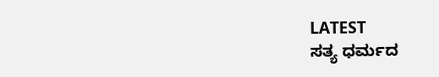LATEST
ಸತ್ಯ ಧರ್ಮದ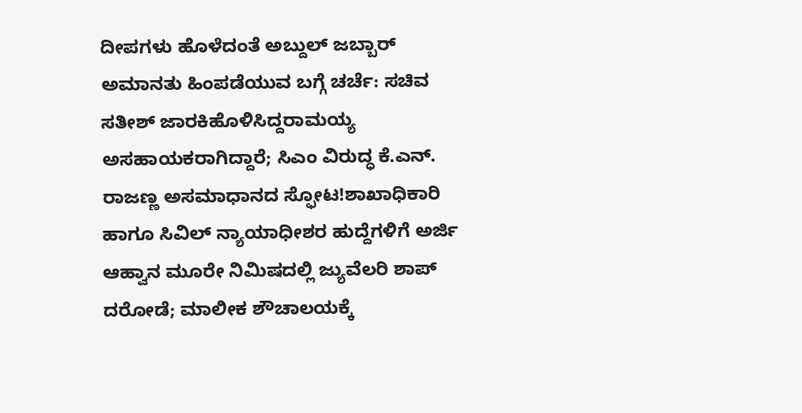ದೀಪಗಳು ಹೊಳೆದಂತೆ ಅಬ್ದುಲ್ ಜಬ್ಬಾರ್ ಅಮಾನತು ಹಿಂಪಡೆಯುವ ಬಗ್ಗೆ ಚರ್ಚೆ: ಸಚಿವ ಸತೀಶ್ ಜಾರಕಿಹೊಳಿಸಿದ್ದರಾಮಯ್ಯ ಅಸಹಾಯಕರಾಗಿದ್ದಾರೆ; ಸಿಎಂ ವಿರುದ್ಧ ಕೆ.ಎನ್. ರಾಜಣ್ಣ ಅಸಮಾಧಾನದ ಸ್ಫೋಟ!ಶಾಖಾಧಿಕಾರಿ ಹಾಗೂ ಸಿವಿಲ್ ನ್ಯಾಯಾಧೀಶರ ಹುದ್ದೆಗಳಿಗೆ ಅರ್ಜಿ ಆಹ್ವಾನ ಮೂರೇ ನಿಮಿಷದಲ್ಲಿ ಜ್ಯುವೆಲರಿ ಶಾಪ್ ದರೋಡೆ; ಮಾಲೀಕ ಶೌಚಾಲಯಕ್ಕೆ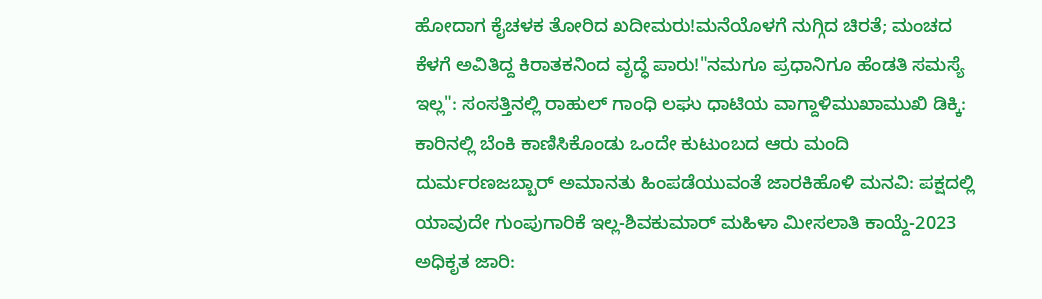ಹೋದಾಗ ಕೈಚಳಕ ತೋರಿದ ಖದೀಮರು!ಮನೆಯೊಳಗೆ ನುಗ್ಗಿದ ಚಿರತೆ; ಮಂಚದ ಕೆಳಗೆ ಅವಿತಿದ್ದ ಕಿರಾತಕನಿಂದ ವೃದ್ಧೆ ಪಾರು!"ನಮಗೂ ಪ್ರಧಾನಿಗೂ ಹೆಂಡತಿ ಸಮಸ್ಯೆ ಇಲ್ಲ": ಸಂಸತ್ತಿನಲ್ಲಿ ರಾಹುಲ್ ಗಾಂಧಿ ಲಘು ಧಾಟಿಯ ವಾಗ್ದಾಳಿಮುಖಾಮುಖಿ ಡಿಕ್ಕಿ: ಕಾರಿನಲ್ಲಿ ಬೆಂಕಿ ಕಾಣಿಸಿಕೊಂಡು ಒಂದೇ ಕುಟುಂಬದ ಆರು ಮಂದಿ ದುರ್ಮರಣಜಬ್ಬಾರ್ ಅಮಾನತು ಹಿಂಪಡೆಯುವಂತೆ ಜಾರಕಿಹೊಳಿ ಮನವಿ: ಪಕ್ಷದಲ್ಲಿ ಯಾವುದೇ ಗುಂಪುಗಾರಿಕೆ ಇಲ್ಲ-ಶಿವಕುಮಾರ್ ಮಹಿಳಾ ಮೀಸಲಾತಿ ಕಾಯ್ದೆ-2023 ಅಧಿಕೃತ ಜಾರಿ: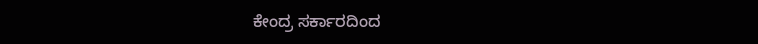ಕೇಂದ್ರ ಸರ್ಕಾರದಿಂದ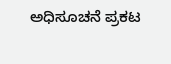ಅಧಿಸೂಚನೆ ಪ್ರಕಟ